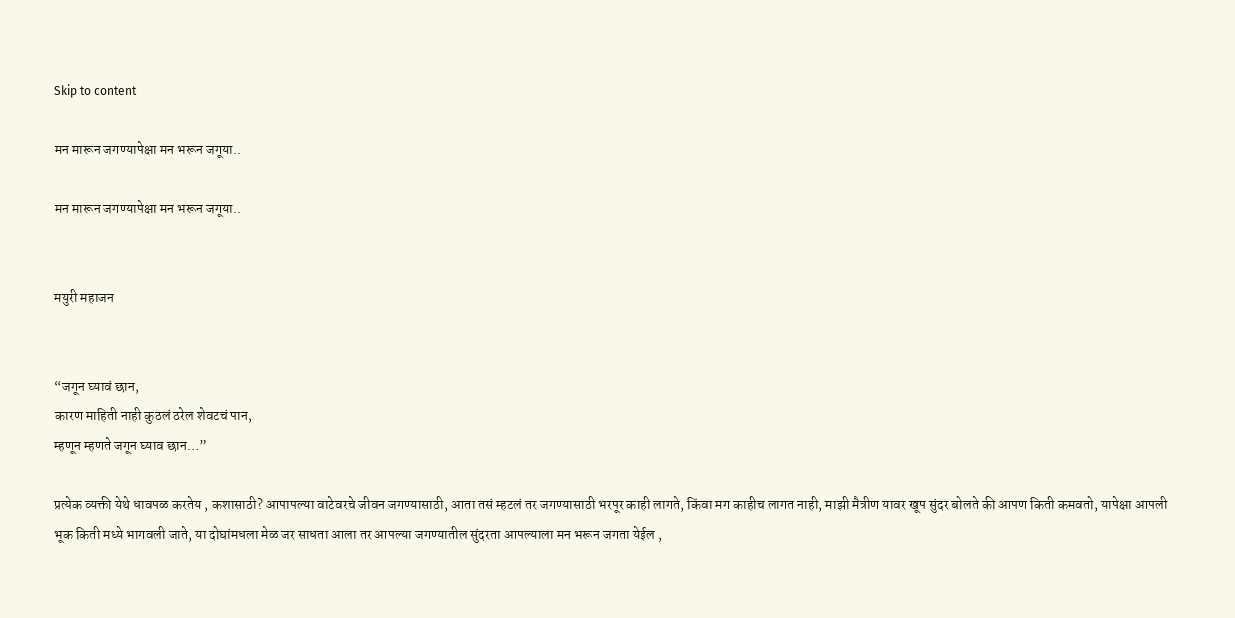Skip to content

मन मारून जगण्यापेक्षा मन भरून जगूया..

मन मारून जगण्यापेक्षा मन भरून जगूया..


मयुरी महाजन


“जगून घ्यावं छान,
कारण माहिती नाही कुठलं ठरेल शेवटचं पान,
म्हणून म्हणते जगून घ्याव छान…”

प्रत्येक व्यक्ती येथे धावपळ करतेय , कशासाठी? आपापल्या वाटेवरचे जीवन जगण्यासाठी, आता तसं म्हटलं तर जगण्यासाठी भरपूर काही लागते, किंवा मग काहीच लागत नाही, माझी मैत्रीण यावर खूप सुंदर बोलते की आपण किती कमवतो, यापेक्षा आपली भूक किती मध्ये भागवली जाते, या दोघांमधला मेळ जर साधता आला तर आपल्या जगण्यातील सुंदरता आपल्याला मन भरून जगता येईल ,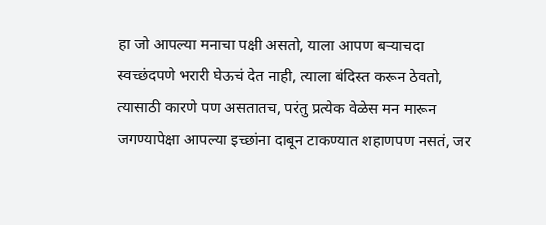हा जो आपल्या मनाचा पक्षी असतो, याला आपण बऱ्याचदा स्वच्छंदपणे भरारी घेऊचं देत नाही, त्याला बंदिस्त करून ठेवतो, त्यासाठी कारणे पण असतातच, परंतु प्रत्येक वेळेस मन मारून जगण्यापेक्षा आपल्या इच्छांना दाबून टाकण्यात शहाणपण नसतं, जर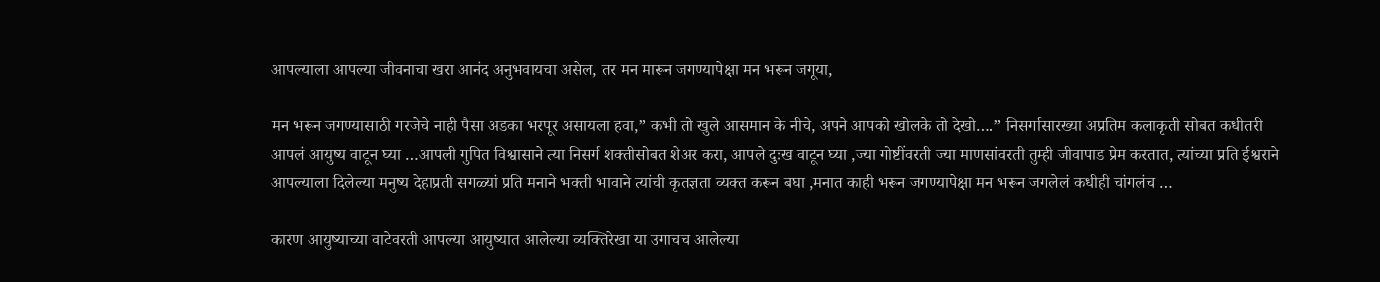आपल्याला आपल्या जीवनाचा खरा आनंद अनुभवायचा असेल, तर मन मारून जगण्यापेक्षा मन भरून जगूया,

मन भरून जगण्यासाठी गरजेचे नाही पैसा अडका भरपूर असायला हवा,” कभी तो खुले आसमान के नीचे, अपने आपको खोलके तो देखो….” निसर्गासारख्या अप्रतिम कलाकृती सोबत कधीतरी आपलं आयुष्य वाटून घ्या …आपली गुपित विश्वासाने त्या निसर्ग शक्तीसोबत शेअर करा, आपले दुःख वाटून घ्या ,ज्या गोष्टींवरती ज्या माणसांवरती तुम्ही जीवापाड प्रेम करतात, त्यांच्या प्रति ईश्वराने आपल्याला दिलेल्या मनुष्य देहाप्रती सगळ्यां प्रति मनाने भक्ती भावाने त्यांची कृतज्ञता व्यक्त करून बघा ,मनात काही भरून जगण्यापेक्षा मन भरून जगलेलं कधीही चांगलंच …

कारण आयुष्याच्या वाटेवरती आपल्या आयुष्यात आलेल्या व्यक्तिरेखा या उगाचच आलेल्या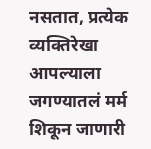नसतात, प्रत्येक व्यक्तिरेखा आपल्याला जगण्यातलं मर्म शिकून जाणारी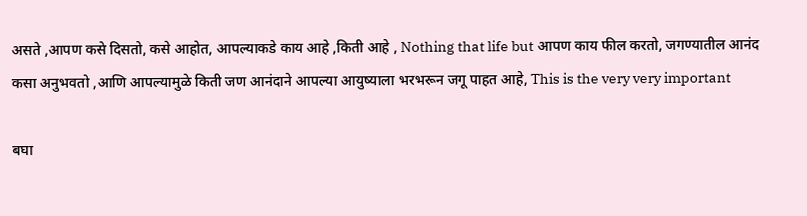असते ,आपण कसे दिसतो, कसे आहोत, आपल्याकडे काय आहे ,किती आहे , Nothing that life but आपण काय फील करतो, जगण्यातील आनंद कसा अनुभवतो ,आणि आपल्यामुळे किती जण आनंदाने आपल्या आयुष्याला भरभरून जगू पाहत आहे, This is the very very important

बघा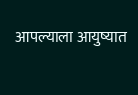आपल्याला आयुष्यात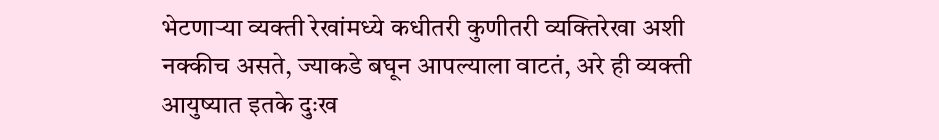भेटणाऱ्या व्यक्ती रेखांमध्ये कधीतरी कुणीतरी व्यक्तिरेखा अशी नक्कीच असते, ज्याकडे बघून आपल्याला वाटतं, अरे ही व्यक्ती आयुष्यात इतके दुःख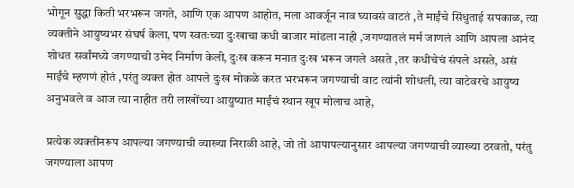भोगून सुद्धा किती भरभरून जगते, आणि एक आपण आहोत, मला आवर्जून नाव घ्यावसं वाटतं ,ते माईंचे सिंधुताई सपकाळ, त्या व्यक्तीने आयुष्यभर संघर्ष केला, पण स्वतःच्या दुःखाचा कधी बाजार मांडला नाही ,जगण्यातलं मर्म जाणलं आणि आपला आनंद शोधत सर्वांमध्ये जगण्याची उमेद निर्माण केली, दुःख करून मनात दुःख भरून जगले असते ,तर कधीचेचं संपले असते, असं माईंचे म्हणणं होतं ,परंतु व्यक्त होत आपले दुःख मोकळे करत भरभरून जगण्याची वाट त्यांनी शोधली, त्या वाटेवरचे आयुष्य अनुभवले व आज त्या नाहीत तरी लाखोंच्या आयुष्यात माईंचं स्थान खूप मोलाच आहे,

प्रत्येक व्यक्तीनरूप आपल्या जगण्याची व्याख्या निराळी आहे, जो तो आपापल्यानुसार आपल्या जगण्याची व्याख्या ठरवतो, परंतु जगण्याला आपण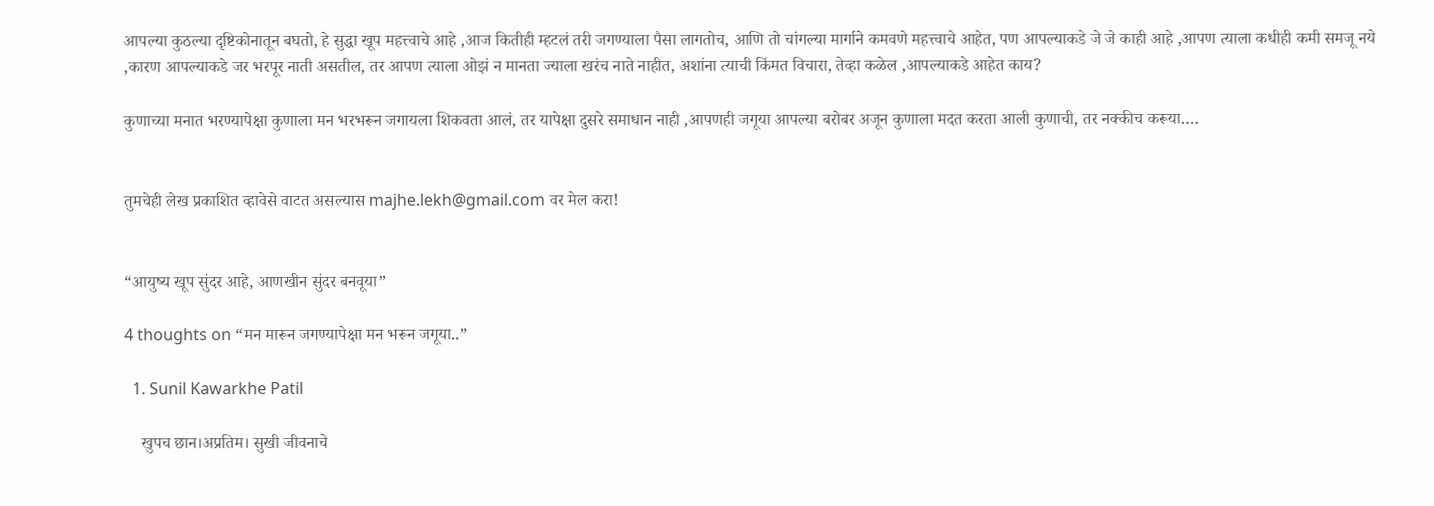आपल्या कुठल्या दृष्टिकोनातून बघतो, हे सुद्धा खूप महत्त्वाचे आहे ,आज कितीही म्हटलं तरी जगण्याला पैसा लागतोच, आणि तो चांगल्या मार्गाने कमवणे महत्त्वाचे आहेत, पण आपल्याकडे जे जे काही आहे ,आपण त्याला कधीही कमी समजू नये ,कारण आपल्याकडे जर भरपूर नाती असतील, तर आपण त्याला ओझं न मानता ज्याला खरंच नाते नाहीत, अशांना त्याची किंमत विचारा, तेव्हा कळेल ,आपल्याकडे आहेत काय?

कुणाच्या मनात भरण्यापेक्षा कुणाला मन भरभरून जगायला शिकवता आलं, तर यापेक्षा दुसरे समाधान नाही ,आपणही जगूया आपल्या बरोबर अजून कुणाला मदत करता आली कुणाची, तर नक्कीच करूया….


तुमचेही लेख प्रकाशित व्हावेसे वाटत असल्यास majhe.lekh@gmail.com वर मेल करा!


“आयुष्य खूप सुंदर आहे, आणखीन सुंदर बनवूया”

4 thoughts on “मन मारून जगण्यापेक्षा मन भरून जगूया..”

  1. Sunil Kawarkhe Patil

    खुपच छान।अप्रतिम। सुखी जीवनाचे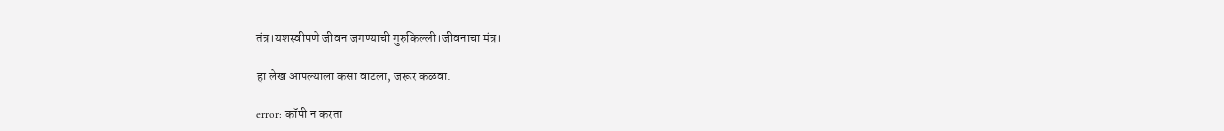तंत्र।यशस्वीपणे जीवन जगण्याची गुरुकिल्ली।जीवनाचा मंत्र।

हा लेख आपल्याला कसा वाटला, जरूर कळवा.

error: कॉपी न करता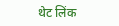थेट लिंक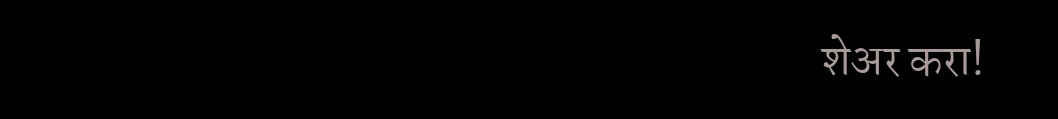शेअर करा!